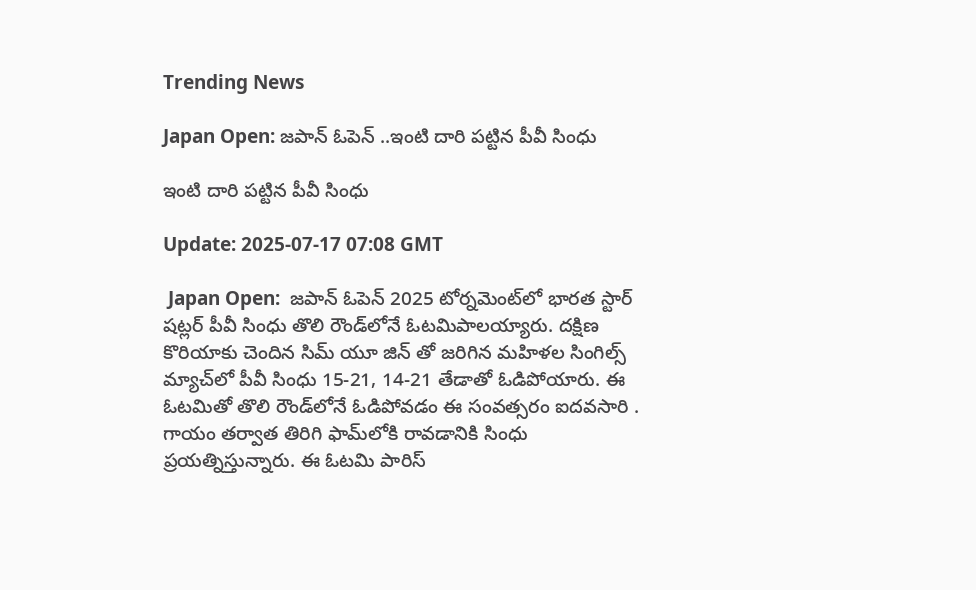Trending News

Japan Open: జపాన్ ఓపెన్ ..ఇంటి దారి పట్టిన పీవీ సింధు

ఇంటి దారి పట్టిన పీవీ సింధు

Update: 2025-07-17 07:08 GMT

 Japan Open:  జపాన్ ఓపెన్ 2025 టోర్నమెంట్‌లో భారత స్టార్ షట్లర్ పీవీ సింధు తొలి రౌండ్‌లోనే ఓటమిపాలయ్యారు. దక్షిణ కొరియాకు చెందిన సిమ్ యూ జిన్ తో జరిగిన మహిళల సింగిల్స్ మ్యాచ్‌లో పీవీ సింధు 15-21, 14-21 తేడాతో ఓడిపోయారు. ఈ ఓటమితో తొలి రౌండ్‌లోనే ఓడిపోవడం ఈ సంవత్సరం ఐదవసారి . గాయం తర్వాత తిరిగి ఫామ్‌లోకి రావడానికి సింధు ప్రయత్నిస్తున్నారు. ఈ ఓటమి పారిస్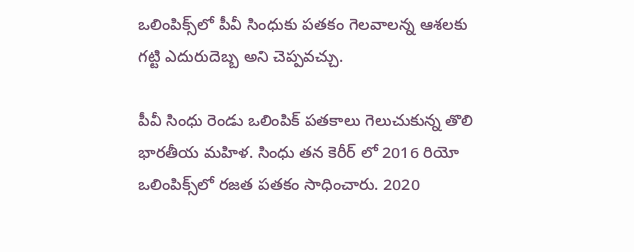ఒలింపిక్స్‌లో పీవీ సింధుకు పతకం గెలవాలన్న ఆశలకు గట్టి ఎదురుదెబ్బ అని చెప్పవచ్చు.

పీవీ సింధు రెండు ఒలింపిక్ పతకాలు గెలుచుకున్న తొలి భారతీయ మహిళ. సింధు తన కెరీర్ లో 2016 రియో ఒలింపిక్స్‌లో రజత పతకం సాధించారు. 2020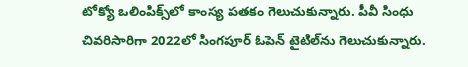టోక్యో ఒలింపిక్స్‌లో కాంస్య పతకం గెలుచుకున్నారు. పీవీ సింధు చివరిసారిగా 2022లో సింగపూర్ ఓపెన్ టైటిల్‌ను గెలుచుకున్నారు.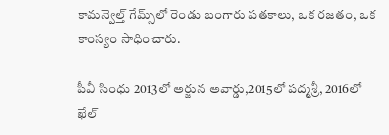కామన్వెల్త్ గేమ్స్‌లో రెండు బంగారు పతకాలు, ఒక రజతం, ఒక కాంస్యం సాధించారు.

పీవీ సింధు 2013లో అర్జున అవార్డు,2015లో పద్మశ్రీ, 2016లో ఖేల్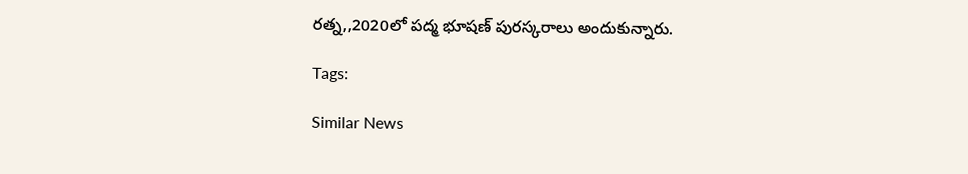రత్న,,2020లో పద్మ భూషణ్ పురస్కరాలు అందుకున్నారు.

Tags:

Similar News